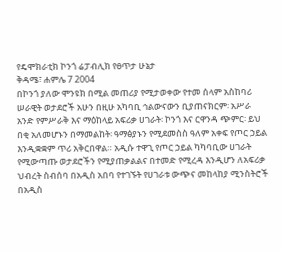የዴሞክራቲክ ኮንጎ ሬፓብሊክ የፀጥታ ሁኔታ
ቅዳሜ፣ ሐምሌ 7 2004
በኮንጎ ያለው ሞንዩክ በሚል መጠሪያ የሚታወቀው የተመ ሰላም አስከባሪ ሠራዊት ወታደሮች አሁን በዚሁ አካባቢ ኅልውናውን ቢያጠናክርም፡ አሥራ አንድ የምሥራቅ እና ማዕከላይ አፍሪቃ ሀገራት፡ ኮንጎ እና ርዋንዳ ጭምር፡ ይህ በቂ አለመሆኑን በማመልከት፡ ዓማፅያኑን የሚደመስስ ዓለም አቀፍ የጦር ኃይል እንዲቋቋም ጥሪ አቅርበዋል። አዲሱ ተዋጊ የጦር ኃይል ካካባቢው ሀገራት የሚውጣጡ ወታደሮችን የሚያጠቃልልና በተመድ የሚረዳ እንዲሆን ለአፍሪቃ ህብረት ስብሰባ በአዲስ አበባ የተገኙት የሀገራቱ ውጭና መከላከያ ሚንስትሮች በአዲስ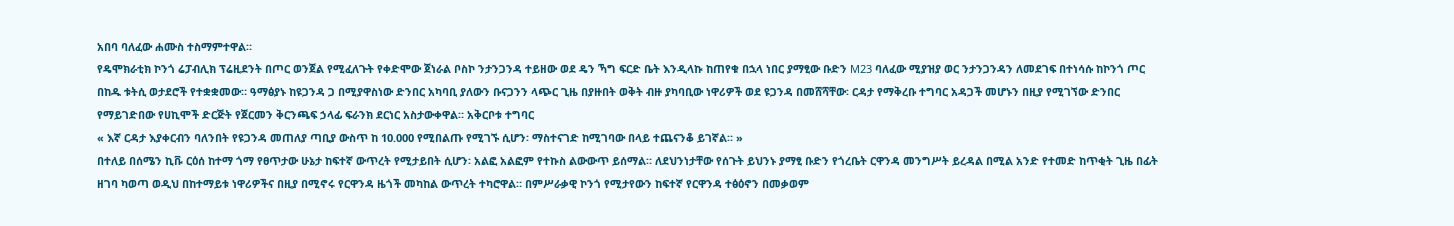አበባ ባለፈው ሐሙስ ተስማምተዋል።
የዴሞክራቲክ ኮንጎ ሬፓብሊክ ፕሬዚደንት በጦር ወንጀል የሚፈለጉት የቀድሞው ጀነራል ቦስኮ ንታንጋንዳ ተይዘው ወደ ዴን ኻግ ፍርድ ቤት እንዲላኩ ከጠየቁ በኋላ ነበር ያማፂው ቡድን M23 ባለፈው ሚያዝያ ወር ንታንጋንዳን ለመደገፍ በተነሳሱ ከኮንጎ ጦር በከዱ ቱትሲ ወታደሮች የተቋቋመው። ዓማፅያኑ ከዩጋንዳ ጋ በሚያዋስነው ድንበር አካባቢ ያለውን ቡናጋንን ላጭር ጊዜ በያዙበት ወቅት ብዙ ያካባቢው ነዋሪዎች ወደ ዩጋንዳ በመሸሻቸው፡ ርዳታ የማቅረቡ ተግባር አዳጋች መሆኑን በዚያ የሚገኘው ድንበር የማይገድበው የሀኪሞች ድርጅት የጀርመን ቅርንጫፍ ኃላፊ ፍራንክ ደርነር አስታውቀዋል። አቅርቦቱ ተግባር
« እኛ ርዳታ እያቀርብን ባለንበት የዩጋንዳ መጠለያ ጣቢያ ውስጥ ከ 10.000 የሚበልጡ የሚገኙ ሲሆን፡ ማስተናገድ ከሚገባው በላይ ተጨናንቆ ይገኛል። »
በተለይ በሰሜን ኪቩ ርዕሰ ከተማ ጎማ የፀጥታው ሁኔታ ከፍተኛ ውጥረት የሚታይበት ሲሆን፡ አልፎ አልፎም የተኩስ ልውውጥ ይሰማል። ለደህንነታቸው የሰጉት ይህንኑ ያማፂ ቡድን የጎረቤት ርዋንዳ መንግሥት ይረዳል በሚል አንድ የተመድ ከጥቂት ጊዜ በፊት ዘገባ ካወጣ ወዲህ በከተማይቱ ነዋሪዎችና በዚያ በሚኖሩ የርዋንዳ ዜጎች መካከል ውጥረት ተካሮዋል። በምሥራቃዊ ኮንጎ የሚታየውን ከፍተኛ የርዋንዳ ተፅዕኖን በመቃወም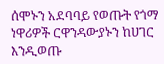ሰሞኑን አደባባይ የወጡት የጎማ ነዋሪዎች ርዋንዳውያኑን ከሀገር እንዲወጡ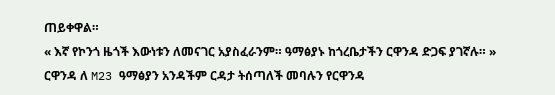ጠይቀዋል።
« እኛ የኮንጎ ዜጎች እውነቱን ለመናገር አያስፈራንም። ዓማፅያኑ ከጎረቤታችን ርዋንዳ ድጋፍ ያገኛሉ። »
ርዋንዳ ለ M23 ዓማፅያን አንዳችም ርዳታ ትሰጣለች መባሉን የርዋንዳ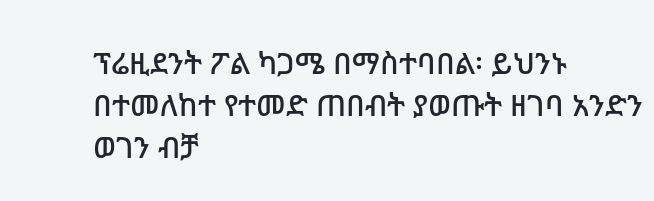ፕሬዚደንት ፖል ካጋሜ በማስተባበል፡ ይህንኑ በተመለከተ የተመድ ጠበብት ያወጡት ዘገባ አንድን ወገን ብቻ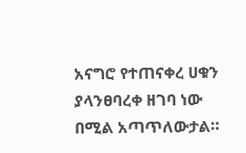አናግሮ የተጠናቀረ ሀቁን ያላንፀባረቀ ዘገባ ነው በሚል አጣጥለውታል።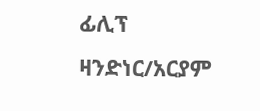ፊሊፕ ዛንድነር/አርያም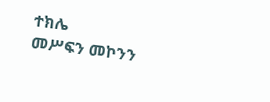ተክሌ
መሥፍን መኮንን